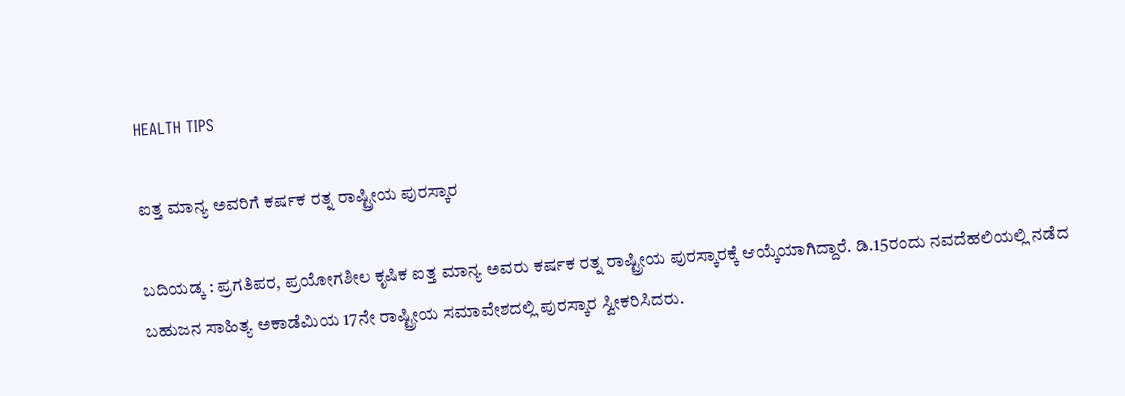HEALTH TIPS

ಐತ್ತ ಮಾನ್ಯ ಅವರಿಗೆ ಕರ್ಷಕ ರತ್ನ ರಾಷ್ಟ್ರೀಯ ಪುರಸ್ಕಾರ

ಬದಿಯಡ್ಕ : ಪ್ರಗತಿಪರ, ಪ್ರಯೋಗಶೀಲ ಕೃಷಿಕ ಐತ್ತ ಮಾನ್ಯ ಅವರು ಕರ್ಷಕ ರತ್ನ ರಾಷ್ಟ್ರೀಯ ಪುರಸ್ಕಾರಕ್ಕೆ ಆಯ್ಕೆಯಾಗಿದ್ದಾರೆ. ಡಿ.15ರಂದು ನವದೆಹಲಿಯಲ್ಲಿ ನಡೆದ ಬಹುಜನ ಸಾಹಿತ್ಯ ಅಕಾಡೆಮಿಯ 17ನೇ ರಾಷ್ಟ್ರೀಯ ಸಮಾವೇಶದಲ್ಲಿ ಪುರಸ್ಕಾರ ಸ್ವೀಕರಿಸಿದರು.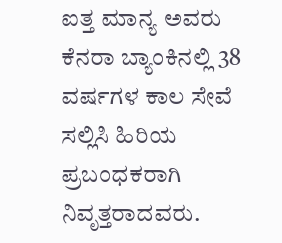ಐತ್ತ ಮಾನ್ಯ ಅವರು ಕೆನರಾ ಬ್ಯಾಂಕಿನಲ್ಲಿ 38 ವರ್ಷಗಳ ಕಾಲ ಸೇವೆ ಸಲ್ಲಿಸಿ ಹಿರಿಯ ಪ್ರಬಂಧಕರಾಗಿ ನಿವೃತ್ತರಾದವರು.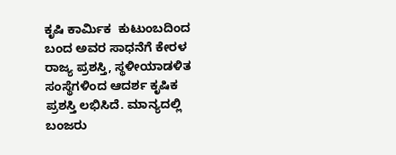ಕೃಷಿ ಕಾರ್ಮಿಕ  ಕುಟುಂಬದಿಂದ ಬಂದ ಅವರ ಸಾಧನೆಗೆ ಕೇರಳ ರಾಜ್ಯ ಪ್ರಶಸ್ತಿ, ಸ್ಥಳೀಯಾಡಳಿತ ಸಂಸ್ಥೆಗಳಿಂದ ಆದರ್ಶ ಕೃಷಿಕ ಪ್ರಶಸ್ತಿ ಲಭಿಸಿದೆ. ಮಾನ್ಯದಲ್ಲಿ ಬಂಜರು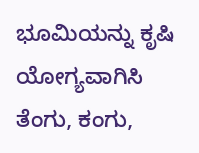ಭೂಮಿಯನ್ನು ಕೃಷಿ ಯೋಗ್ಯವಾಗಿಸಿ ತೆಂಗು, ಕಂಗು,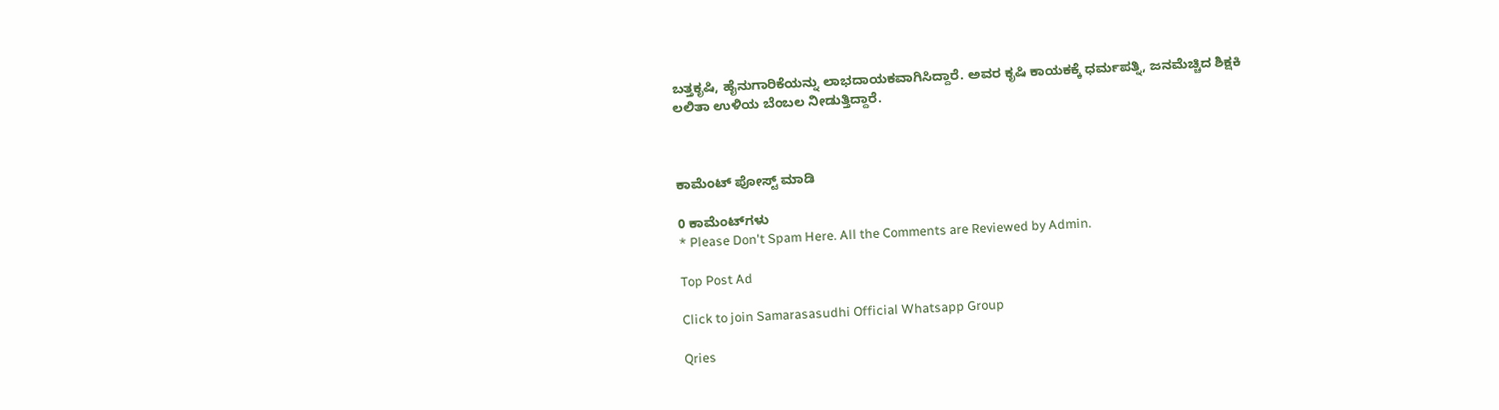ಬತ್ತಕೃಷಿ, ಹೈನುಗಾರಿಕೆಯನ್ನು ಲಾಭದಾಯಕವಾಗಿಸಿದ್ದಾರೆ. ಅವರ ಕೃಷಿ ಕಾಯಕಕ್ಕೆ ಧರ್ಮಪತ್ನಿ, ಜನಮೆಚ್ಚಿದ ಶಿಕ್ಷಕಿ ಲಲಿತಾ ಉಳಿಯ ಬೆಂಬಲ ನೀಡುತ್ತಿದ್ದಾರೆ.



ಕಾಮೆಂಟ್‌‌ ಪೋಸ್ಟ್‌ ಮಾಡಿ

0 ಕಾಮೆಂಟ್‌ಗಳು
* Please Don't Spam Here. All the Comments are Reviewed by Admin.

Top Post Ad

Click to join Samarasasudhi Official Whatsapp Group

Qries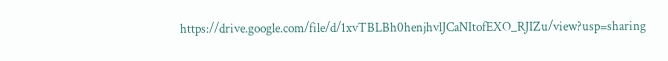https://drive.google.com/file/d/1xvTBLBh0henjhvlJCaNItofEXO_RJIZu/view?usp=sharing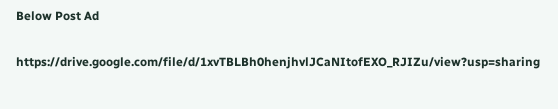Below Post Ad

https://drive.google.com/file/d/1xvTBLBh0henjhvlJCaNItofEXO_RJIZu/view?usp=sharing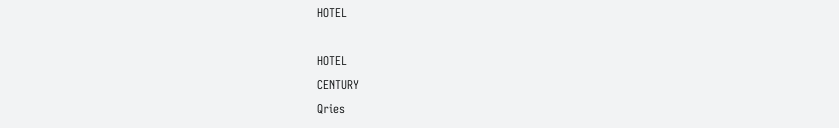HOTEL

HOTEL
CENTURY
Qries